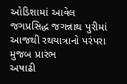ઓડિશામાં આવેલ જગપ્રસિદ્ધ જગન્નાથ પુરીમાં આજથી રથયાત્રાનો પરંપરા મુજબ પ્રારંભ
અષાઢી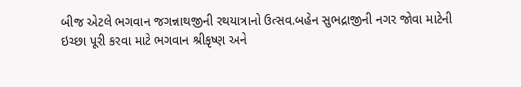બીજ એટલે ભગવાન જગન્નાથજીની રથયાત્રાનો ઉત્સવ.બહેન સુભદ્રાજીની નગર જોવા માટેની ઇચ્છા પૂરી કરવા માટે ભગવાન શ્રીકૃષ્ણ અને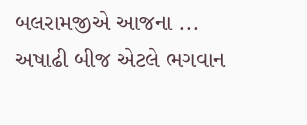બલરામજીએ આજના ...
અષાઢી બીજ એટલે ભગવાન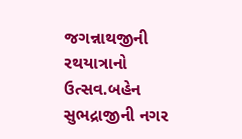જગન્નાથજીની રથયાત્રાનો ઉત્સવ.બહેન સુભદ્રાજીની નગર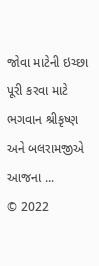જોવા માટેની ઇચ્છા પૂરી કરવા માટે ભગવાન શ્રીકૃષ્ણ અને બલરામજીએ આજના ...
© 2022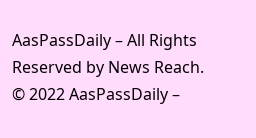AasPassDaily – All Rights Reserved by News Reach.
© 2022 AasPassDaily –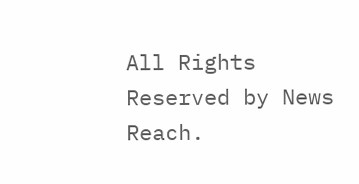All Rights Reserved by News Reach.